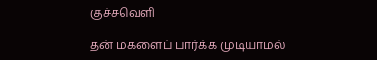குச்சவெளி

தன் மகளைப் பார்க்க முடியாமல்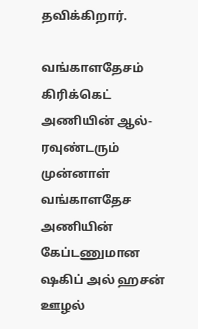தவிக்கிறார்.

வங்காளதேசம் கிரிக்கெட் அணியின் ஆல்-ரவுண்டரும் முன்னாள் வங்காளதேச அணியின் கேப்டணுமான ஷகிப் அல் ஹசன் ஊழல்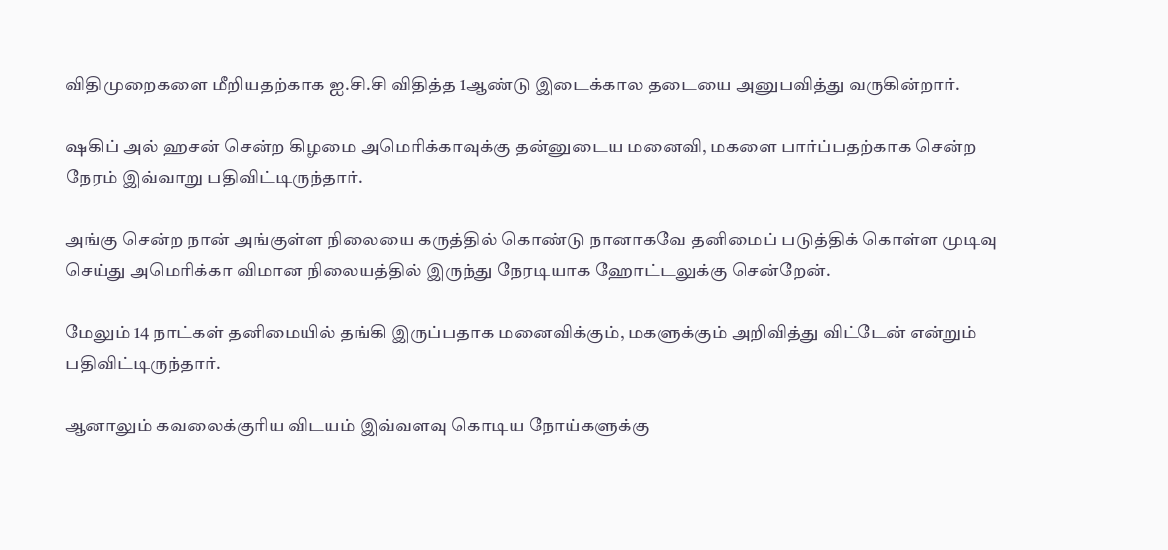விதிமுறைகளை மீறியதற்காக ஐ.சி.சி விதித்த 1ஆண்டு இடைக்கால தடையை அனுபவித்து வருகின்றார்.

ஷகிப் அல் ஹசன் சென்ற கிழமை அமெரிக்காவுக்கு தன்னுடைய மனைவி, மகளை பார்ப்பதற்காக சென்ற நேரம் இவ்வாறு பதிவிட்டிருந்தார்.

அங்கு சென்ற நான் அங்குள்ள நிலையை கருத்தில் கொண்டு நானாகவே தனிமைப் படுத்திக் கொள்ள முடிவு செய்து அமெரிக்கா விமான நிலையத்தில் இருந்து நேரடியாக ஹோட்டலுக்கு சென்றேன்.

மேலும் 14 நாட்கள் தனிமையில் தங்கி இருப்பதாக மனைவிக்கும், மகளுக்கும் அறிவித்து விட்டேன் என்றும் பதிவிட்டிருந்தார்.

ஆனாலும் கவலைக்குரிய விடயம் இவ்வளவு கொடிய நோய்களுக்கு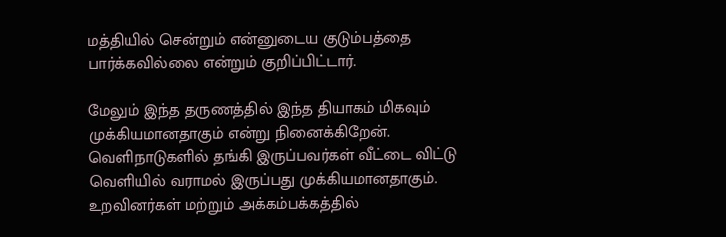மத்தியில் சென்றும் என்னுடைய குடும்பத்தை பார்க்கவில்லை என்றும் குறிப்பிட்டார்.

மேலும் இந்த தருணத்தில் இந்த தியாகம் மிகவும் முக்கியமானதாகும் என்று நினைக்கிறேன். வெளிநாடுகளில் தங்கி இருப்பவர்கள் வீட்டை விட்டு வெளியில் வராமல் இருப்பது முக்கியமானதாகும். உறவினர்கள் மற்றும் அக்கம்பக்கத்தில்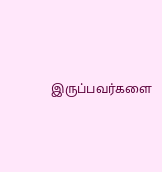இருப்பவர்களை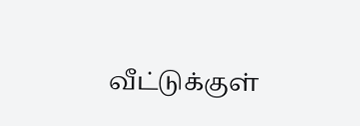வீட்டுக்குள்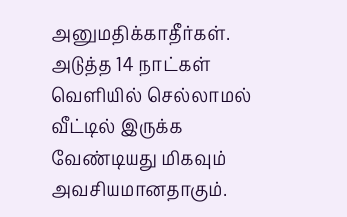அனுமதிக்காதீர்கள். அடுத்த 14 நாட்கள் வெளியில் செல்லாமல் வீட்டில் இருக்க வேண்டியது மிகவும் அவசியமானதாகும்.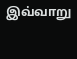இவ்வாறு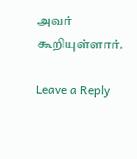அவர் கூறியுள்ளார்.

Leave a Reply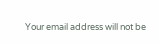Your email address will not be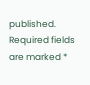published. Required fields are marked *